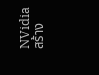NVidia สร้าง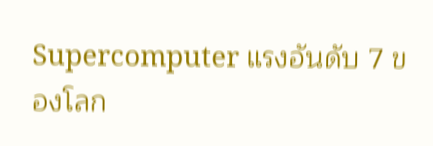Supercomputer แรงอันดับ 7 ของโลก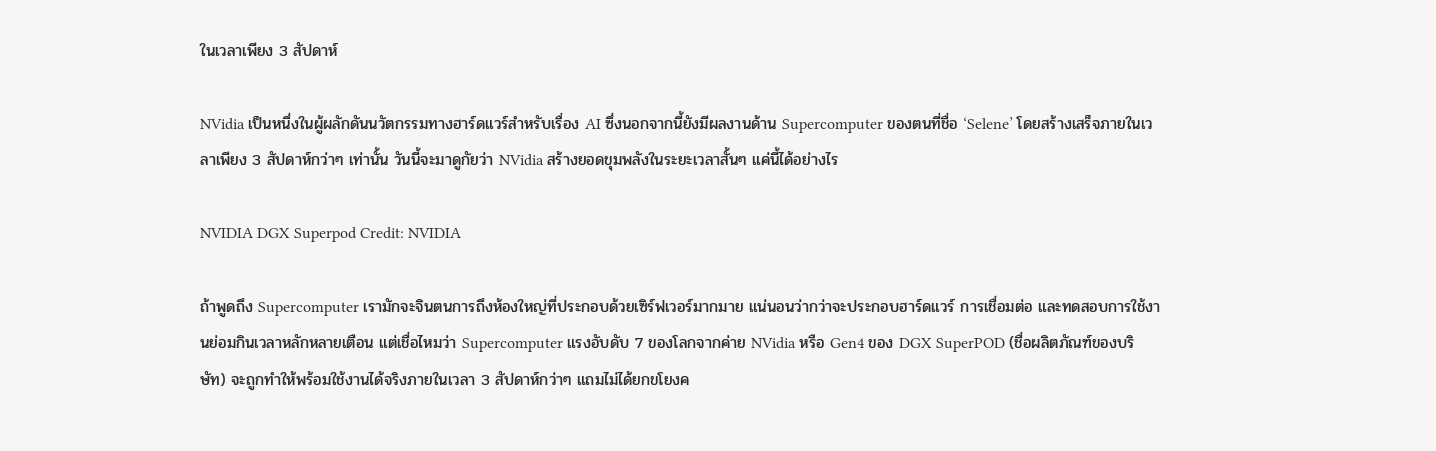ในเวลาเพียง 3 สัปดาห์

NVidia เป็นหนึ่งในผู้ผลักดันนวัตกรรมทางฮาร์ดแวร์สำหรับเรื่อง AI ซึ่งนอกจากนี้ยังมีผลงานด้าน Supercomputer ของตนที่ชื่อ ‘Selene’ โดยสร้างเสร็จภายในเวลาเพียง 3 สัปดาห์กว่าๆ เท่านั้น วันนี้จะมาดูกัยว่า NVidia สร้างยอดขุมพลังในระยะเวลาสั้นๆ แค่นี้ได้อย่างไร

NVIDIA DGX Superpod Credit: NVIDIA

ถ้าพูดถึง Supercomputer เรามักจะจินตนการถึงห้องใหญ่ที่ประกอบด้วยเซิร์ฟเวอร์มากมาย แน่นอนว่ากว่าจะประกอบฮาร์ดแวร์ การเชื่อมต่อ และทดสอบการใช้งานย่อมกินเวลาหลักหลายเตือน แต่เชื่อไหมว่า Supercomputer แรงอับดับ 7 ของโลกจากค่าย NVidia หรือ Gen4 ของ DGX SuperPOD (ชื่อผลิตภัณฑ์ของบริษัท) จะถูกทำให้พร้อมใช้งานได้จริงภายในเวลา 3 สัปดาห์กว่าๆ แถมไม่ได้ยกขโยงค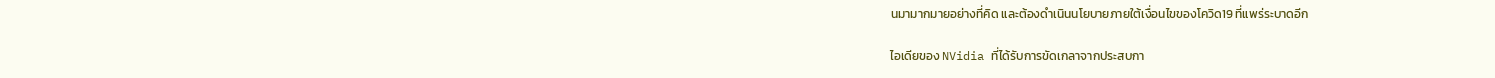นมามากมายอย่างที่คิด และต้องดำเนินนโยบายภายใต้เงื่อนไขของโควิด19 ที่แพร่ระบาดอีก

ไอเดียของ NVidia ที่ได้รับการขัดเกลาจากประสบกา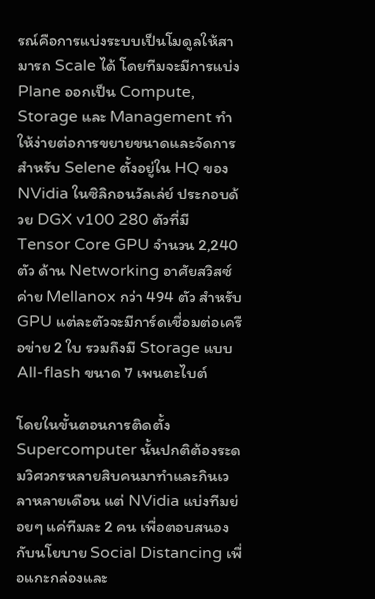รณ์คือการแบ่งระบบเป็นโมดูลให้สามารถ Scale ได้ โดยทีมจะมีการแบ่ง Plane ออกเป็น Compute, Storage และ Management ทำให้ง่ายต่อการขยายขนาดและจัดการ สำหรับ Selene ตั้งอยู่ใน HQ ของ NVidia ในซิลิกอนวัลเล่ย์ ประกอบด้วย DGX v100 280 ตัวที่มี Tensor Core GPU จำนวน 2,240 ตัว ด้าน Networking อาศัยสวิสซ์ค่าย Mellanox กว่า 494 ตัว สำหรับ GPU แต่ละตัวจะมีการ์ดเชื่อมต่อเครือข่าย 2 ใบ รวมถึงมี Storage แบบ All-flash ขนาด 7 เพนตะไบต์

โดยในขั้นตอนการติดตั้ง Supercomputer นั้นปกติต้องระดมวิศวกรหลายสิบคนมาทำและกินเวลาหลายเดือน แต่ NVidia แบ่งทีมย่อยๆ แค่ทีมละ 2 คน เพื่อตอบสนองกับนโยบาย Social Distancing เพื่อแกะกล่องและ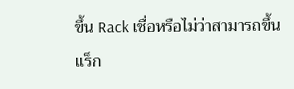ขึ้น Rack เชื่อหรือไม่ว่าสามารถขึ้นแร็ก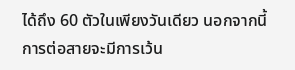ได้ถึง 60 ตัวในเพียงวันเดียว นอกจากนี้การต่อสายจะมีการเว้น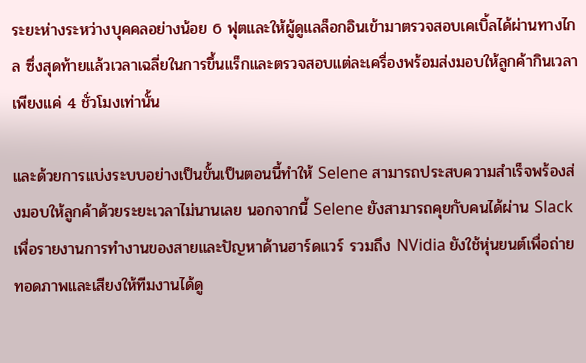ระยะห่างระหว่างบุคคลอย่างน้อย 6 ฟุตและให้ผู้ดูแลล็อกอินเข้ามาตรวจสอบเคเบิ้ลได้ผ่านทางไกล ซึ่งสุดท้ายแล้วเวลาเฉลี่ยในการขึ้นแร็กและตรวจสอบแต่ละเครื่องพร้อมส่งมอบให้ลูกค้ากินเวลาเพียงแค่ 4 ชั่วโมงเท่านั้น

และด้วยการแบ่งระบบอย่างเป็นขั้นเป็นตอนนี้ทำให้ Selene สามารถประสบความสำเร็จพร้องส่งมอบให้ลูกค้าด้วยระยะเวลาไม่นานเลย นอกจากนี้ Selene ยังสามารถคุยกับคนได้ผ่าน Slack เพื่อรายงานการทำงานของสายและปัญหาด้านฮาร์ดแวร์ รวมถึง NVidia ยังใช้หุ่นยนต์เพื่อถ่ายทอดภาพและเสียงให้ทีมงานได้ดู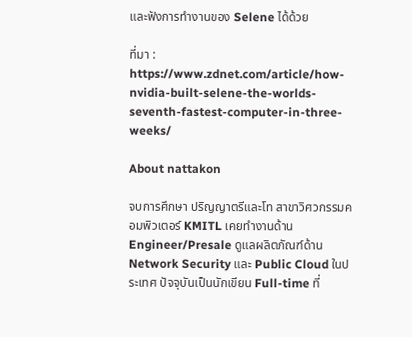และฟังการทำงานของ Selene ได้ด้วย

ที่มา :  https://www.zdnet.com/article/how-nvidia-built-selene-the-worlds-seventh-fastest-computer-in-three-weeks/

About nattakon

จบการศึกษา ปริญญาตรีและโท สาขาวิศวกรรมคอมพิวเตอร์ KMITL เคยทำงานด้าน Engineer/Presale ดูแลผลิตภัณฑ์ด้าน Network Security และ Public Cloud ในประเทศ ปัจจุบันเป็นนักเขียน Full-time ที่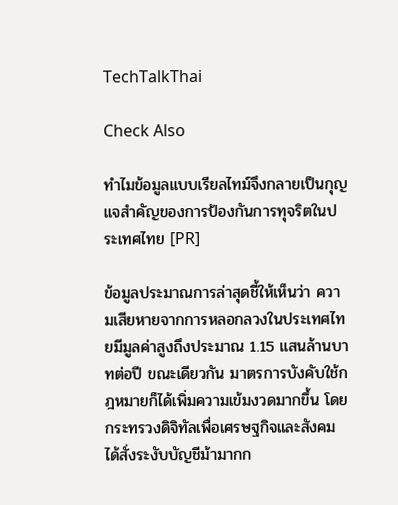TechTalkThai

Check Also

ทำไมข้อมูลแบบเรียลไทม์จึงกลายเป็นกุญแจสำคัญของการป้องกันการทุจริตในประเทศไทย [PR]

ข้อมูลประมาณการล่าสุดชี้ให้เห็นว่า ความเสียหายจากการหลอกลวงในประเทศไทยมีมูลค่าสูงถึงประมาณ 1.15 แสนล้านบาทต่อปี ขณะเดียวกัน มาตรการบังคับใช้กฎหมายก็ได้เพิ่มความเข้มงวดมากขึ้น โดยกระทรวงดิจิทัลเพื่อเศรษฐกิจและสังคม ได้สั่งระงับบัญชีม้ามากก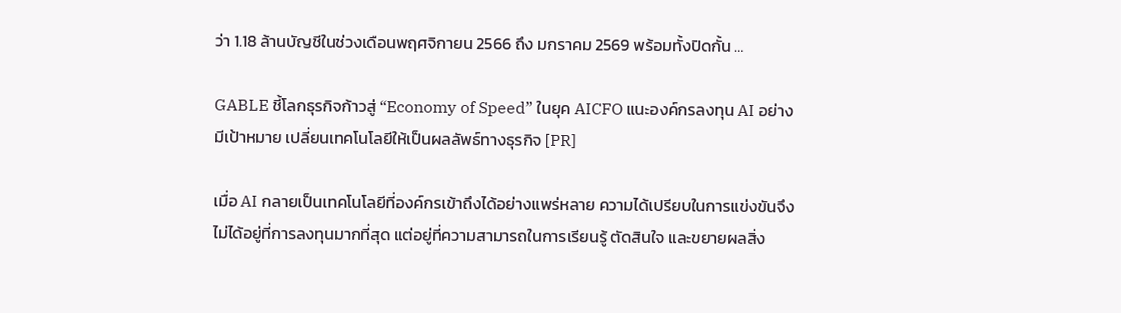ว่า 1.18 ล้านบัญชีในช่วงเดือนพฤศจิกายน 2566 ถึง มกราคม 2569 พร้อมทั้งปิดกั้น …

GABLE ชี้โลกธุรกิจก้าวสู่ “Economy of Speed” ในยุค AICFO แนะองค์กรลงทุน AI อย่างมีเป้าหมาย เปลี่ยนเทคโนโลยีให้เป็นผลลัพธ์ทางธุรกิจ [PR]

เมื่อ AI กลายเป็นเทคโนโลยีที่องค์กรเข้าถึงได้อย่างแพร่หลาย ความได้เปรียบในการแข่งขันจึงไม่ได้อยู่ที่การลงทุนมากที่สุด แต่อยู่ที่ความสามารถในการเรียนรู้ ตัดสินใจ และขยายผลสิ่ง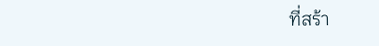ที่สร้า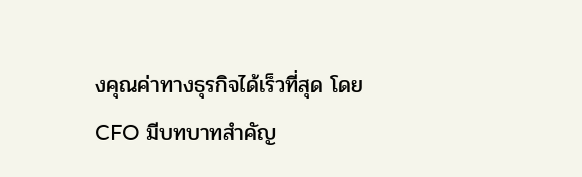งคุณค่าทางธุรกิจได้เร็วที่สุด โดย CFO มีบทบาทสำคัญ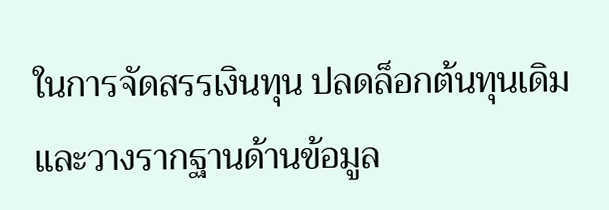ในการจัดสรรเงินทุน ปลดล็อกต้นทุนเดิม และวางรากฐานด้านข้อมูล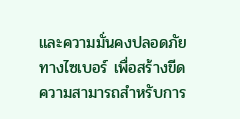และความมั่นคงปลอดภัยทางไซเบอร์ เพื่อสร้างขีดความสามารถสำหรับการ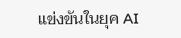แข่งขันในยุค AI